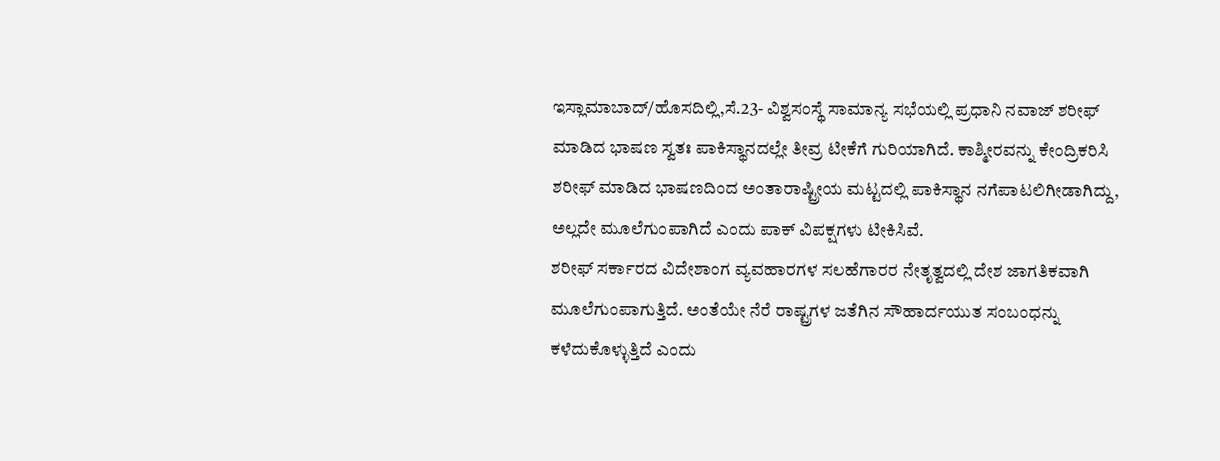ಇಸ್ಲಾಮಾಬಾದ್/ಹೊಸದಿಲ್ಲಿ,ಸೆ.23- ವಿಶ್ವಸಂಸ್ಥೆ ಸಾಮಾನ್ಯ ಸಭೆಯಲ್ಲಿ ಪ್ರಧಾನಿ ನವಾಜ್ ಶರೀಫ್ ಮಾಡಿದ ಭಾಷಣ ಸ್ವತಃ ಪಾಕಿಸ್ಥಾನದಲ್ಲೇ ತೀವ್ರ ಟೀಕೆಗೆ ಗುರಿಯಾಗಿದೆ. ಕಾಶ್ಮೀರವನ್ನು ಕೇಂದ್ರಿಕರಿಸಿ ಶರೀಫ್ ಮಾಡಿದ ಭಾಷಣದಿಂದ ಅಂತಾರಾಷ್ಟ್ರೀಯ ಮಟ್ಟದಲ್ಲಿ ಪಾಕಿಸ್ಥಾನ ನಗೆಪಾಟಲಿಗೀಡಾಗಿದ್ದು, ಅಲ್ಲದೇ ಮೂಲೆಗುಂಪಾಗಿದೆ ಎಂದು ಪಾಕ್ ವಿಪಕ್ಷಗಳು ಟೀಕಿಸಿವೆ.
ಶರೀಫ್ ಸರ್ಕಾರದ ವಿದೇಶಾಂಗ ವ್ಯವಹಾರಗಳ ಸಲಹೆಗಾರರ ನೇತೃತ್ವದಲ್ಲಿ ದೇಶ ಜಾಗತಿಕವಾಗಿ ಮೂಲೆಗುಂಪಾಗುತ್ತಿದೆ. ಅಂತೆಯೇ ನೆರೆ ರಾಷ್ಟ್ರಗಳ ಜತೆಗಿನ ಸೌಹಾರ್ದಯುತ ಸಂಬಂಧನ್ನು ಕಳೆದುಕೊಳ್ಳುತ್ತಿದೆ ಎಂದು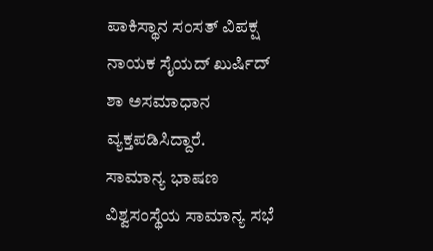ಪಾಕಿಸ್ಥಾನ ಸಂಸತ್ ವಿಪಕ್ಷ ನಾಯಕ ಸೈಯದ್ ಖುರ್ಷಿದ್ ಶಾ ಅಸಮಾಧಾನ ವ್ಯಕ್ತಪಡಿಸಿದ್ದಾರೆ.
ಸಾಮಾನ್ಯ ಭಾಷಣ
ವಿಶ್ವಸಂಸ್ಥೆಯ ಸಾಮಾನ್ಯ ಸಭೆ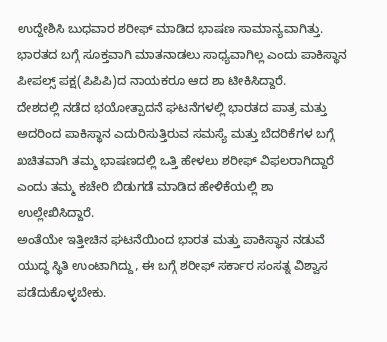ಉದ್ದೇಶಿಸಿ ಬುಧವಾರ ಶರೀಫ್ ಮಾಡಿದ ಭಾಷಣ ಸಾಮಾನ್ಯವಾಗಿತ್ತು. ಭಾರತದ ಬಗ್ಗೆ ಸೂಕ್ತವಾಗಿ ಮಾತನಾಡಲು ಸಾಧ್ಯವಾಗಿಲ್ಲ ಎಂದು ಪಾಕಿಸ್ಥಾನ ಪೀಪಲ್ಸ್ ಪಕ್ಷ(ಪಿಪಿಪಿ)ದ ನಾಯಕರೂ ಆದ ಶಾ ಟೀಕಿಸಿದ್ದಾರೆ.
ದೇಶದಲ್ಲಿ ನಡೆದ ಭಯೋತ್ಪಾದನೆ ಘಟನೆಗಳಲ್ಲಿ ಭಾರತದ ಪಾತ್ರ ಮತ್ತು ಅದರಿಂದ ಪಾಕಿಸ್ಥಾನ ಎದುರಿಸುತ್ತಿರುವ ಸಮಸ್ಯೆ ಮತ್ತು ಬೆದರಿಕೆಗಳ ಬಗ್ಗೆ ಖಚಿತವಾಗಿ ತಮ್ಮ ಭಾಷಣದಲ್ಲಿ ಒತ್ತಿ ಹೇಳಲು ಶರೀಫ್ ವಿಫಲರಾಗಿದ್ದಾರೆ ಎಂದು ತಮ್ಮ ಕಚೇರಿ ಬಿಡುಗಡೆ ಮಾಡಿದ ಹೇಳಿಕೆಯಲ್ಲಿ ಶಾ ಉಲ್ಲೇಖಿಸಿದ್ದಾರೆ.
ಅಂತೆಯೇ ಇತ್ತೀಚಿನ ಘಟನೆಯಿಂದ ಭಾರತ ಮತ್ತು ಪಾಕಿಸ್ಥಾನ ನಡುವೆ ಯುದ್ಧ ಸ್ಥಿತಿ ಉಂಟಾಗಿದ್ದು, ಈ ಬಗ್ಗೆ ಶರೀಫ್ ಸರ್ಕಾರ ಸಂಸತ್ನ ವಿಶ್ವಾಸ ಪಡೆದುಕೊಳ್ಳಬೇಕು.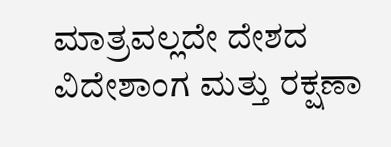ಮಾತ್ರವಲ್ಲದೇ ದೇಶದ ವಿದೇಶಾಂಗ ಮತ್ತು ರಕ್ಷಣಾ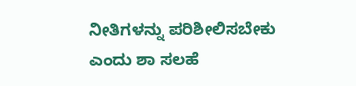ನೀತಿಗಳನ್ನು ಪರಿಶೀಲಿಸಬೇಕು ಎಂದು ಶಾ ಸಲಹೆ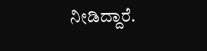ನೀಡಿದ್ದಾರೆ.